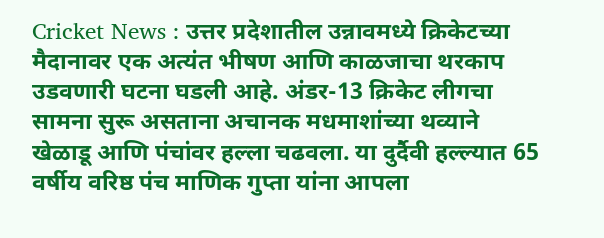Cricket News : उत्तर प्रदेशातील उन्नावमध्ये क्रिकेटच्या मैदानावर एक अत्यंत भीषण आणि काळजाचा थरकाप उडवणारी घटना घडली आहे. अंडर-13 क्रिकेट लीगचा सामना सुरू असताना अचानक मधमाशांच्या थव्याने खेळाडू आणि पंचांवर हल्ला चढवला. या दुर्दैवी हल्ल्यात 65 वर्षीय वरिष्ठ पंच माणिक गुप्ता यांना आपला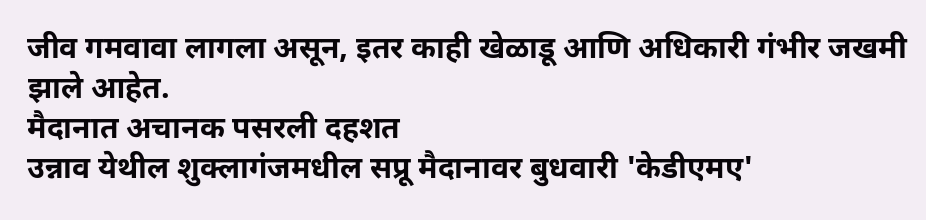जीव गमवावा लागला असून, इतर काही खेळाडू आणि अधिकारी गंभीर जखमी झाले आहेत.
मैदानात अचानक पसरली दहशत
उन्नाव येथील शुक्लागंजमधील सप्रू मैदानावर बुधवारी 'केडीएमए'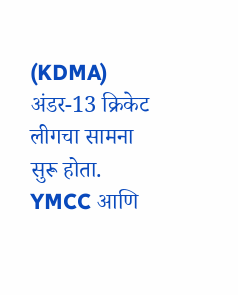(KDMA) अंडर-13 क्रिकेट लीगचा सामना सुरू होता. YMCC आणि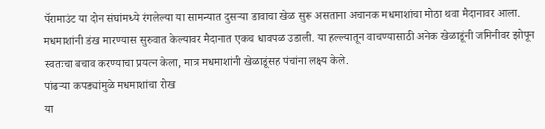पॅरामाउंट या दोन संघांमध्ये रंगलेल्या या सामन्यात दुसऱ्या डावाचा खेळ सुरू असताना अचानक मधमाशांचा मोठा थवा मैदानावर आला. मधमाशांनी डंख मारण्यास सुरुवात केल्यावर मैदानात एकच धावपळ उडाली. या हल्ल्यातून वाचण्यासाठी अनेक खेळाडूंनी जमिनीवर झोपून स्वतःचा बचाव करण्याचा प्रयत्न केला, मात्र मधमाशांनी खेळाडूंसह पंचांना लक्ष्य केले.
पांढऱ्या कपड्यांमुळे मधमाशांचा रोख
या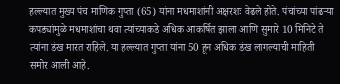हल्ल्यात मुख्य पंच माणिक गुप्ता (65) यांना मधमाशांनी अक्षरशः वेढले होते. पंचांच्या पांढऱ्या कपड्यांमुळे मधमाशांचा थवा त्यांच्याकडे अधिक आकर्षित झाला आणि सुमारे 10 मिनिटे ते त्यांना डंख मारत राहिले. या हल्ल्यात गुप्ता यांना 50 हून अधिक डंख लागल्याची माहिती समोर आली आहे.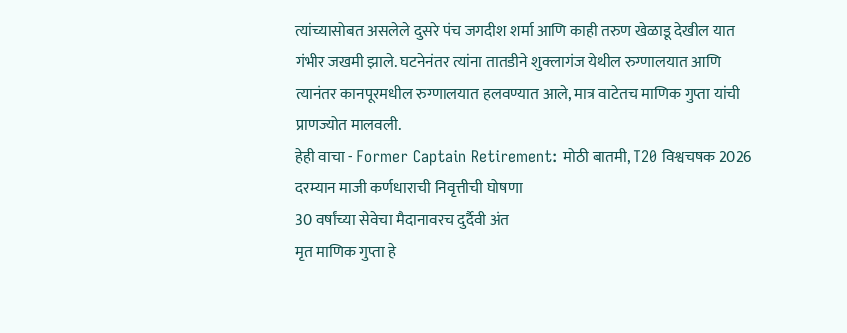त्यांच्यासोबत असलेले दुसरे पंच जगदीश शर्मा आणि काही तरुण खेळाडू देखील यात गंभीर जखमी झाले. घटनेनंतर त्यांना तातडीने शुक्लागंज येथील रुग्णालयात आणि त्यानंतर कानपूरमधील रुग्णालयात हलवण्यात आले, मात्र वाटेतच माणिक गुप्ता यांची प्राणज्योत मालवली.
हेही वाचा - Former Captain Retirement: मोठी बातमी, T20 विश्वचषक 2026 दरम्यान माजी कर्णधाराची निवृत्तीची घोषणा
30 वर्षांच्या सेवेचा मैदानावरच दुर्दैवी अंत
मृत माणिक गुप्ता हे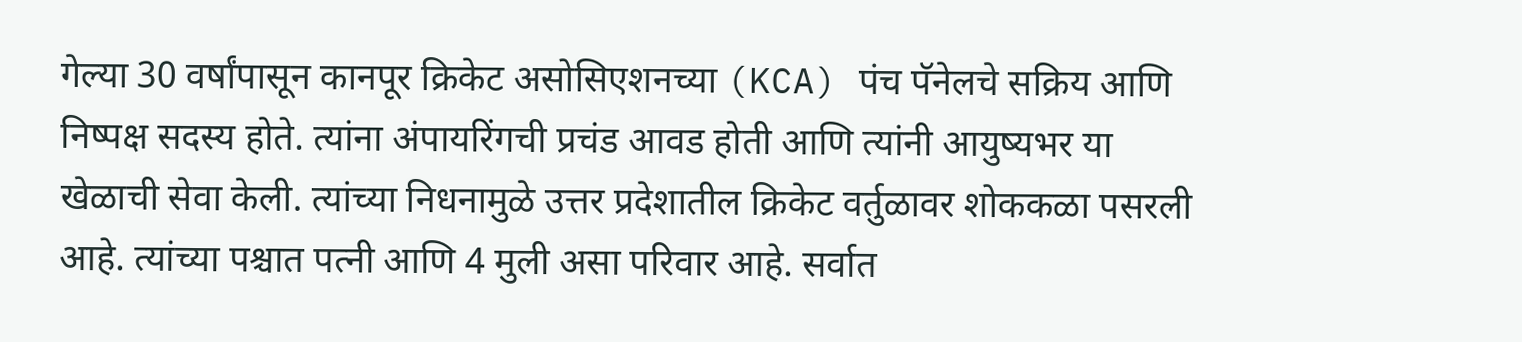गेल्या 30 वर्षांपासून कानपूर क्रिकेट असोसिएशनच्या (KCA) पंच पॅनेलचे सक्रिय आणि निष्पक्ष सदस्य होते. त्यांना अंपायरिंगची प्रचंड आवड होती आणि त्यांनी आयुष्यभर या खेळाची सेवा केली. त्यांच्या निधनामुळे उत्तर प्रदेशातील क्रिकेट वर्तुळावर शोककळा पसरली आहे. त्यांच्या पश्चात पत्नी आणि 4 मुली असा परिवार आहे. सर्वात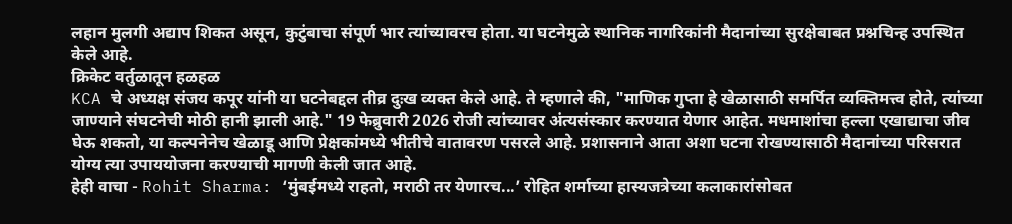लहान मुलगी अद्याप शिकत असून, कुटुंबाचा संपूर्ण भार त्यांच्यावरच होता. या घटनेमुळे स्थानिक नागरिकांनी मैदानांच्या सुरक्षेबाबत प्रश्नचिन्ह उपस्थित केले आहे.
क्रिकेट वर्तुळातून हळहळ
KCA चे अध्यक्ष संजय कपूर यांनी या घटनेबद्दल तीव्र दुःख व्यक्त केले आहे. ते म्हणाले की, "माणिक गुप्ता हे खेळासाठी समर्पित व्यक्तिमत्त्व होते, त्यांच्या जाण्याने संघटनेची मोठी हानी झाली आहे." 19 फेब्रुवारी 2026 रोजी त्यांच्यावर अंत्यसंस्कार करण्यात येणार आहेत. मधमाशांचा हल्ला एखाद्याचा जीव घेऊ शकतो, या कल्पनेनेच खेळाडू आणि प्रेक्षकांमध्ये भीतीचे वातावरण पसरले आहे. प्रशासनाने आता अशा घटना रोखण्यासाठी मैदानांच्या परिसरात योग्य त्या उपाययोजना करण्याची मागणी केली जात आहे.
हेही वाचा - Rohit Sharma: ‘मुंबईमध्ये राहतो, मराठी तर येणारच...’ रोहित शर्माच्या हास्यजत्रेच्या कलाकारांसोबत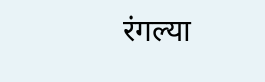रंगल्या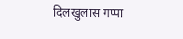दिलखुलास गप्पा